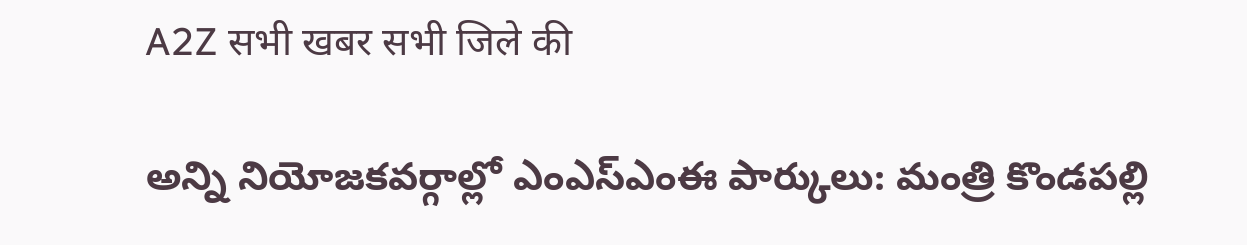A2Z सभी खबर सभी जिले की

అన్ని నియోజకవర్గాల్లో ఎంఎస్‌ఎంఈ పార్కులు: మంత్రి కొండపల్లి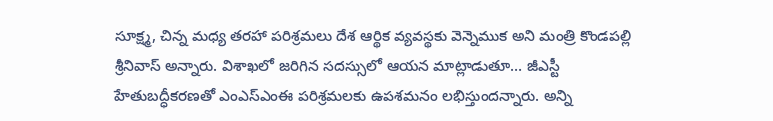సూక్ష్మ, చిన్న మధ్య తరహా పరిశ్రమలు దేశ ఆర్థిక వ్యవస్థకు వెన్నెముక అని మంత్రి కొండపల్లి శ్రీనివాస్‌ అన్నారు. విశాఖలో జరిగిన సదస్సులో ఆయన మాట్లాడుతూ… జీఎస్టీ హేతుబద్ధీకరణతో ఎంఎస్‌ఎంఈ పరిశ్రమలకు ఉపశమనం లభిస్తుందన్నారు. అన్ని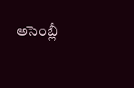అసెంబ్లీ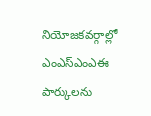నియోజకవర్గాల్లో ఎంఎస్‌ఎంఎఈ పార్కులను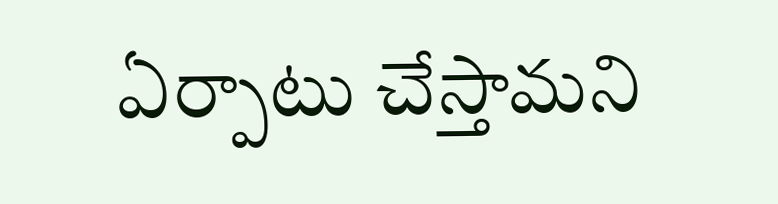ఏర్పాటు చేస్తామని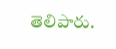తెలిపారు.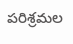పరిశ్రమల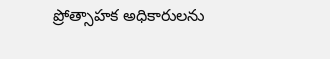ప్రోత్సాహక అధికారులను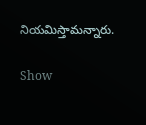నియమిస్తామన్నారు.

Show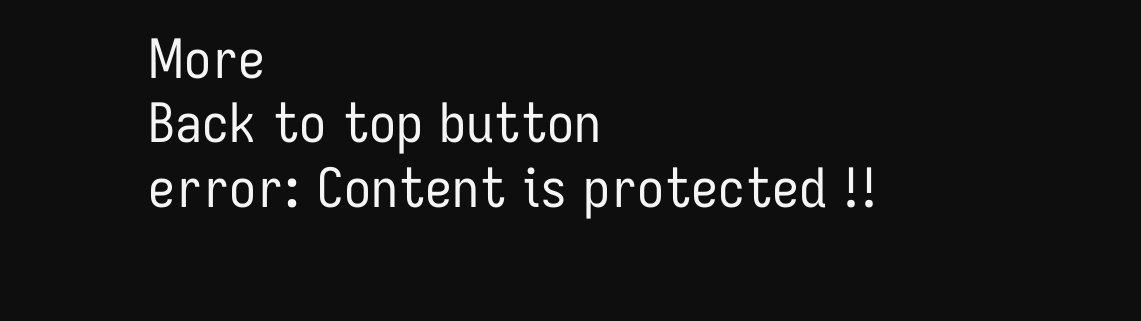More
Back to top button
error: Content is protected !!